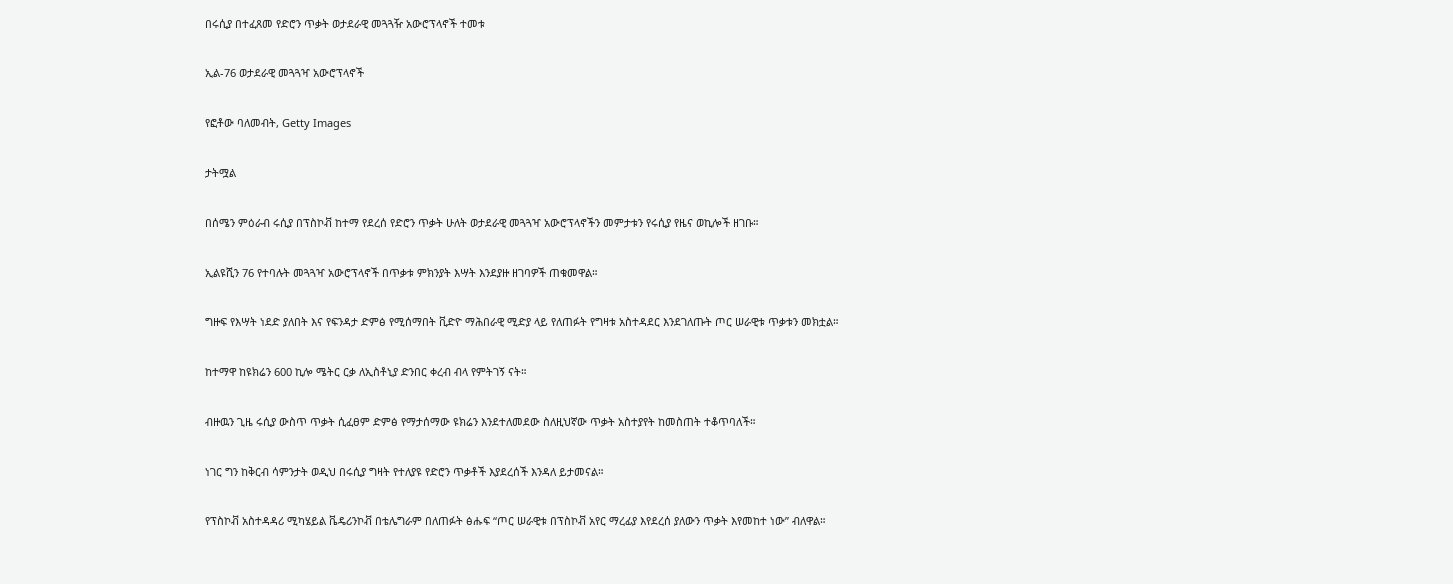በሩሲያ በተፈጸመ የድሮን ጥቃት ወታደራዊ መጓጓዥ አውሮፕላኖች ተመቱ

ኢል-76 ወታደራዊ መጓጓዣ አውሮፕላኖች

የፎቶው ባለመብት, Getty Images

ታትሟል

በሰሜን ምዕራብ ሩሲያ በፕስኮቭ ከተማ የደረሰ የድሮን ጥቃት ሁለት ወታደራዊ መጓጓዣ አውሮፕላኖችን መምታቱን የሩሲያ የዜና ወኪሎች ዘገቡ።

ኢልዩሺን 76 የተባሉት መጓጓዣ አውሮፕላኖች በጥቃቱ ምክንያት እሣት እንደያዙ ዘገባዎች ጠቁመዋል።

ግዙፍ የእሣት ነደድ ያለበት እና የፍንዳታ ድምፅ የሚሰማበት ቪድዮ ማሕበራዊ ሚድያ ላይ የለጠፉት የግዛቱ አስተዳደር እንደገለጡት ጦር ሠራዊቱ ጥቃቱን መክቷል።

ከተማዋ ከዩክሬን 600 ኪሎ ሜትር ርቃ ለኢስቶኒያ ድንበር ቀረብ ብላ የምትገኝ ናት።

ብዙዉን ጊዜ ሩሲያ ውስጥ ጥቃት ሲፈፀም ድምፅ የማታሰማው ዩክሬን እንደተለመደው ስለዚህኛው ጥቃት አስተያየት ከመስጠት ተቆጥባለች።

ነገር ግን ከቅርብ ሳምንታት ወዲህ በሩሲያ ግዛት የተለያዩ የድሮን ጥቃቶች እያደረሰች እንዳለ ይታመናል።

የፕስኮቭ አስተዳዳሪ ሚካሄይል ቬዴሪንኮቭ በቴሌግራም በለጠፉት ፅሑፍ “ጦር ሠራዊቱ በፕስኮቭ አየር ማረፊያ እየደረሰ ያለውን ጥቃት እየመከተ ነው” ብለዋል።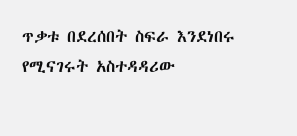ጥቃቱ በደረሰበት ስፍራ እንደነበሩ የሚናገሩት አስተዳዳሪው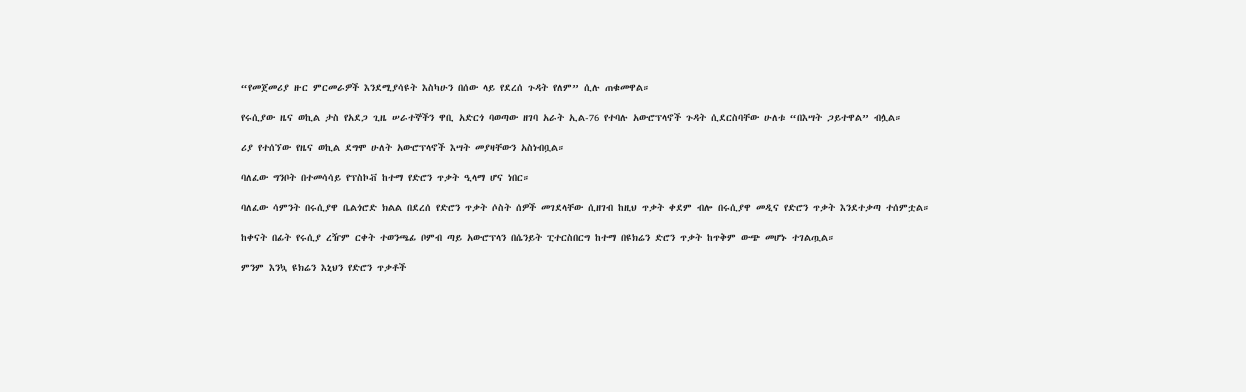“የመጀመሪያ ዙር ምርመራዎች እንደሚያሳዩት እስካሁን በሰው ላይ የደረሰ ጉዳት የለም” ሲሉ ጠቁመዋል።

የሩሲያው ዜና ወኪል ታስ የአደጋ ጊዜ ሠራተኞችን ዋቢ አድርጎ ባወጣው ዘገባ አራት ኢል-76 የተባሉ አውሮፕላኖች ጉዳት ሲደርስባቸው ሁለቱ “በእሣት ጋይተዋል” ብሏል።

ሪያ የተሰኘው የዜና ወኪል ደግሞ ሁለት አውሮፕላኖች እሣት መያዛቸውን አስነብቧል።

ባለፈው ግንቦት በተመሳሳይ የፕስኮቭ ከተማ የድሮን ጥቃት ዒላማ ሆና ነበር።

ባለፈው ሳምንት በሩሲያዋ ቤልጎሮድ ክልል በደረሰ የድሮን ጥቃት ሶስት ሰዎች መገደላቸው ሲዘገብ ከዚህ ጥቃት ቀደም ብሎ በሩሲያዋ መዲና የድሮን ጥቃት እንደተቃጣ ተሰምቷል።

ከቀናት በፊት የሩሲያ ረዥም ርቀት ተወንጫፊ ቦምብ ጣይ አውሮፕላን በሴንይት ፒተርስበርግ ከተማ በዩክሬን ድሮን ጥቃት ከጥቅም ውጭ መሆኑ ተገልጧል።

ምንም እንኳ ዩክሬን እኒህን የድሮን ጥቃቶች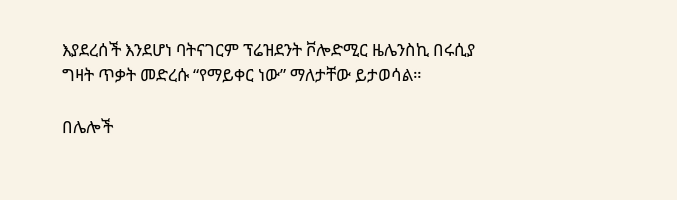እያደረሰች እንደሆነ ባትናገርም ፕሬዝደንት ቮሎድሚር ዜሌንስኪ በሩሲያ ግዛት ጥቃት መድረሱ “የማይቀር ነው” ማለታቸው ይታወሳል።

በሌሎች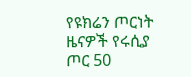የዩክሬን ጦርነት ዜናዎች የሩሲያ ጦር 50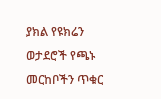ያክል የዩክሬን ወታደሮች የጫኑ መርከቦችን ጥቁር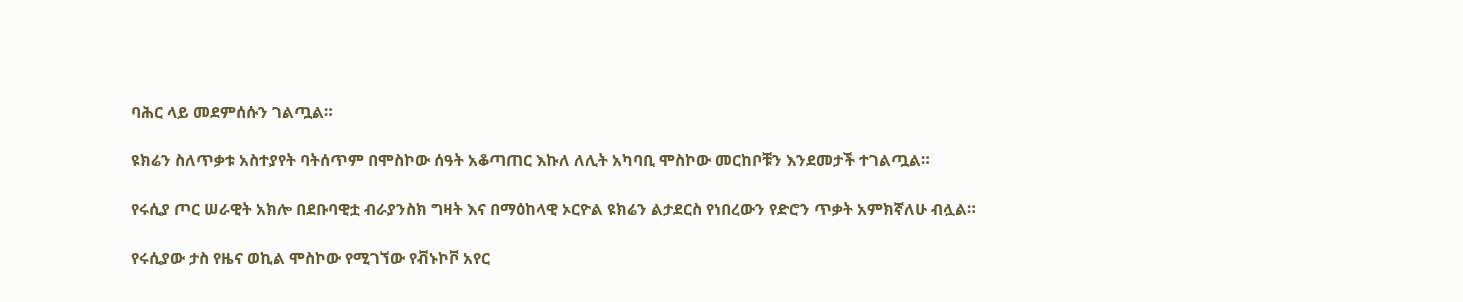ባሕር ላይ መደምሰሱን ገልጧል።

ዩክሬን ስለጥቃቱ አስተያየት ባትሰጥም በሞስኮው ሰዓት አቆጣጠር እኩለ ለሊት አካባቢ ሞስኮው መርከቦቹን እንደመታች ተገልጧል።

የሩሲያ ጦር ሠራዊት አክሎ በደቡባዊቷ ብራያንስክ ግዛት እና በማዕከላዊ ኦርዮል ዩክሬን ልታደርስ የነበረውን የድሮን ጥቃት አምክኛለሁ ብሏል።

የሩሲያው ታስ የዜና ወኪል ሞስኮው የሚገኘው የቭኑኮቮ አየር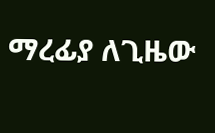ማረፊያ ለጊዜው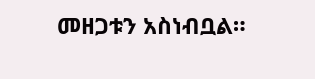መዘጋቱን አስነብቧል።